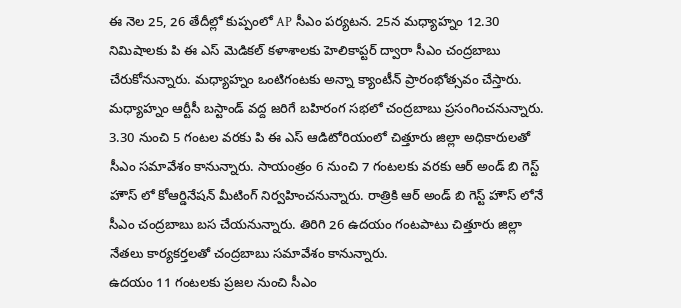ఈ నెల 25, 26 తేదీల్లో కుప్పంలో AP సీఎం పర్యటన. 25న మధ్యాహ్నం 12.30 నిమిషాలకు పి ఈ ఎస్ మెడికల్ కళాశాలకు హెలికాప్టర్ ద్వారా సీఎం చంద్రబాబు చేరుకోనున్నారు. మధ్యాహ్నం ఒంటిగంటకు అన్నా క్యాంటీన్ ప్రారంభోత్సవం చేస్తారు. మధ్యాహ్నం ఆర్టీసీ బస్టాండ్ వద్ద జరిగే బహిరంగ సభలో చంద్రబాబు ప్రసంగించనున్నారు. 3.30 నుంచి 5 గంటల వరకు పి ఈ ఎస్ ఆడిటోరియంలో చిత్తూరు జిల్లా అధికారులతో సీఎం సమావేశం కానున్నారు. సాయంత్రం 6 నుంచి 7 గంటలకు వరకు ఆర్ అండ్ బి గెస్ట్ హౌస్ లో కోఆర్డినేషన్ మీటింగ్ నిర్వహించనున్నారు. రాత్రికి ఆర్ అండ్ బి గెస్ట్ హౌస్ లోనే సీఎం చంద్రబాబు బస చేయనున్నారు. తిరిగి 26 ఉదయం గంటపాటు చిత్తూరు జిల్లా నేతలు కార్యకర్తలతో చంద్రబాబు సమావేశం కానున్నారు.
ఉదయం 11 గంటలకు ప్రజల నుంచి సీఎం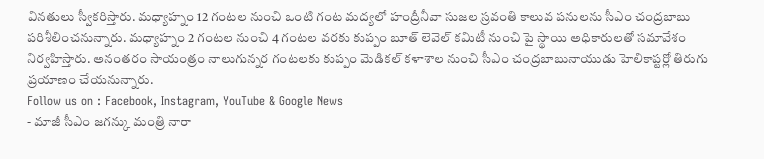వినతులు స్వీకరిస్తారు. మధ్యాహ్నం 12 గంటల నుంచి ఒంటి గంట మద్యలో హంద్రీనీవా సుజల స్రవంతి కాలువ పనులను సీఎం చంద్రబాబు పరిశీలించనున్నారు. మధ్యాహ్నం 2 గంటల నుంచి 4 గంటల వరకు కుప్పం బూత్ లెవెల్ కమిటీ నుంచి పై స్థాయి అధికారులతో సమావేశం నిర్వహిస్తారు. అనంతరం సాయంత్రం నాలుగున్నర గంటలకు కుప్పం మెడికల్ కళాశాల నుంచి సీఎం చంద్రబాబునాయుడు హెలికాప్టర్లో తిరుగు ప్రయాణం చేయనున్నారు.
Follow us on : Facebook, Instagram, YouTube & Google News
- మాజీ సీఎం జగన్కు మంత్రి నారా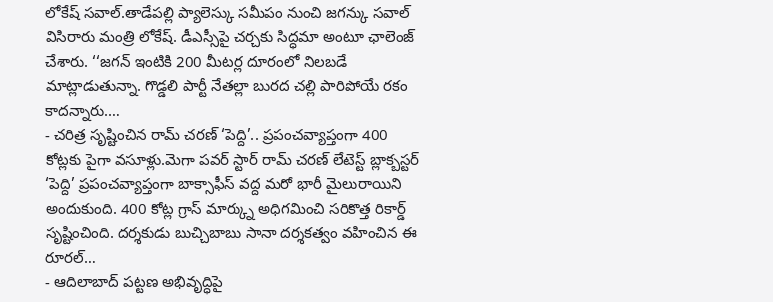లోకేష్ సవాల్.తాడేపల్లి ప్యాలెస్కు సమీపం నుంచి జగన్కు సవాల్ విసిరారు మంత్రి లోకేష్. డీఎస్సీపై చర్చకు సిద్ధమా అంటూ ఛాలెంజ్ చేశారు. ‘‘జగన్ ఇంటికి 200 మీటర్ల దూరంలో నిలబడే మాట్లాడుతున్నా. గొడ్డలి పార్టీ నేతల్లా బురద చల్లి పారిపోయే రకం కాదన్నారు.…
- చరిత్ర సృష్టించిన రామ్ చరణ్ ‘పెద్ది’.. ప్రపంచవ్యాప్తంగా 400 కోట్లకు పైగా వసూళ్లు.మెగా పవర్ స్టార్ రామ్ చరణ్ లేటెస్ట్ బ్లాక్బస్టర్ ‘పెద్ది’ ప్రపంచవ్యాప్తంగా బాక్సాఫీస్ వద్ద మరో భారీ మైలురాయిని అందుకుంది. 400 కోట్ల గ్రాస్ మార్క్ను అధిగమించి సరికొత్త రికార్డ్ సృష్టించింది. దర్శకుడు బుచ్చిబాబు సానా దర్శకత్వం వహించిన ఈ రూరల్…
- ఆదిలాబాద్ పట్టణ అభివృద్ధిపై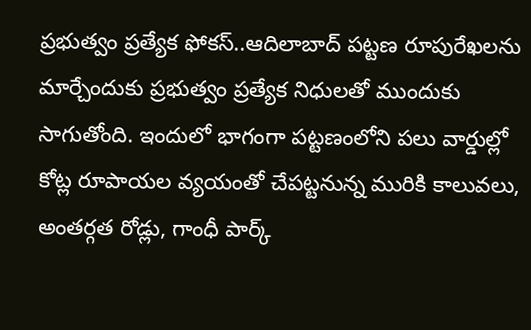ప్రభుత్వం ప్రత్యేక ఫోకస్..ఆదిలాబాద్ పట్టణ రూపురేఖలను మార్చేందుకు ప్రభుత్వం ప్రత్యేక నిధులతో ముందుకు సాగుతోంది. ఇందులో భాగంగా పట్టణంలోని పలు వార్డుల్లో కోట్ల రూపాయల వ్యయంతో చేపట్టనున్న మురికి కాలువలు, అంతర్గత రోడ్లు, గాంధీ పార్క్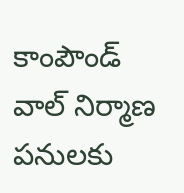కాంపౌండ్ వాల్ నిర్మాణ పనులకు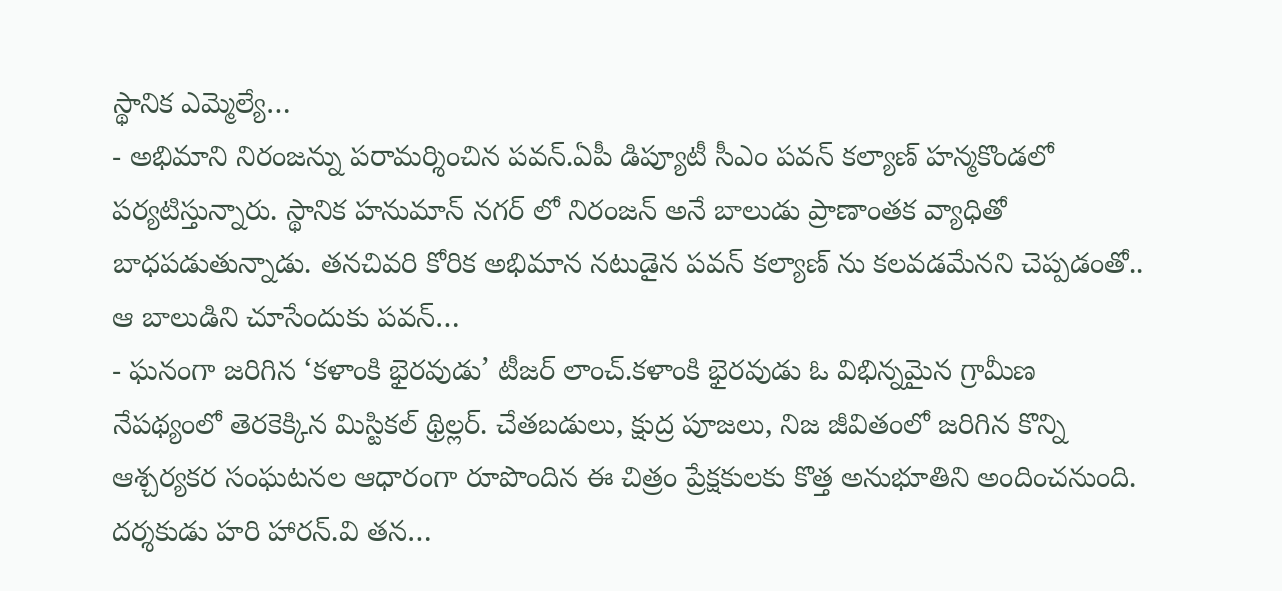స్థానిక ఎమ్మెల్యే…
- అభిమాని నిరంజన్ను పరామర్శించిన పవన్.ఏపీ డిప్యూటీ సీఎం పవన్ కల్యాణ్ హన్మకొండలో పర్యటిస్తున్నారు. స్థానిక హనుమాన్ నగర్ లో నిరంజన్ అనే బాలుడు ప్రాణాంతక వ్యాధితో బాధపడుతున్నాడు. తనచివరి కోరిక అభిమాన నటుడైన పవన్ కల్యాణ్ ను కలవడమేనని చెప్పడంతో.. ఆ బాలుడిని చూసేందుకు పవన్…
- ఘనంగా జరిగిన ‘కళాంకి భైరవుడు’ టీజర్ లాంచ్.కళాంకి భైరవుడు ఓ విభిన్నమైన గ్రామీణ నేపథ్యంలో తెరకెక్కిన మిస్టికల్ థ్రిల్లర్. చేతబడులు, క్షుద్ర పూజలు, నిజ జీవితంలో జరిగిన కొన్ని ఆశ్చర్యకర సంఘటనల ఆధారంగా రూపొందిన ఈ చిత్రం ప్రేక్షకులకు కొత్త అనుభూతిని అందించనుంది. దర్శకుడు హరి హారన్.వి తన…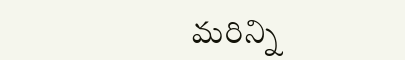మరిన్ని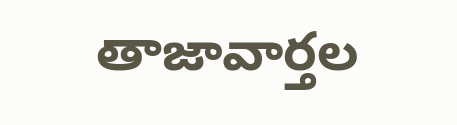తాజావార్తల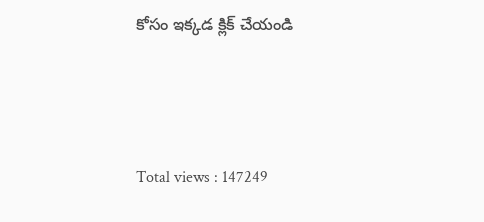కోసం ఇక్కడ క్లిక్ చేయండి




Total views : 147249